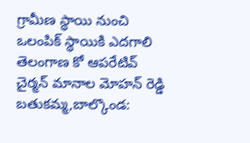గ్రామీణ స్థాయి నుంచి ఒలంపిక్ స్థాయికి ఎదగాలి
తెలంగాణ కో ఆపరేటివ్ చైర్మన్ మానాల మోహన్ రెడ్డి బతుకమ్మ,బాల్కొండ: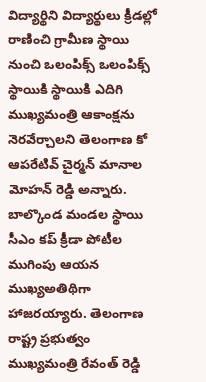విద్యార్థిని విద్యార్థులు క్రీడల్లో రాణించి గ్రామీణ స్థాయి నుంచి ఒలంపిక్స్ ఒలంపిక్స్ స్థాయికి స్థాయికి ఎదిగి ముఖ్యమంత్రి ఆకాంక్షను నెరవేర్చాలని తెలంగాణ కో ఆపరేటివ్ చైర్మన్ మానాల మోహన్ రెడ్డి అన్నారు. బాల్కొండ మండల స్థాయి సీఎం కప్ క్రీడా పోటీల ముగింపు ఆయన ముఖ్యఅతిథిగా హాజరయ్యారు. తెలంగాణ రాష్ట్ర ప్రభుత్వం ముఖ్యమంత్రి రేవంత్ రెడ్డి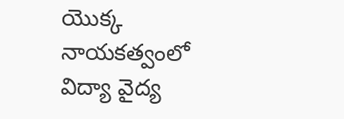యొక్క నాయకత్వంలో విద్యా వైద్య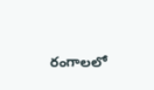రంగాలలో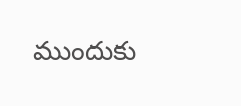ముందుకు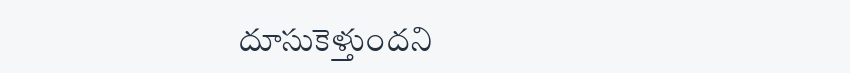దూసుకెళ్తుందని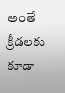అంతే క్రీడలకు కూడా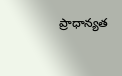ప్రాధాన్యత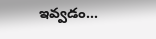ఇవ్వడం...